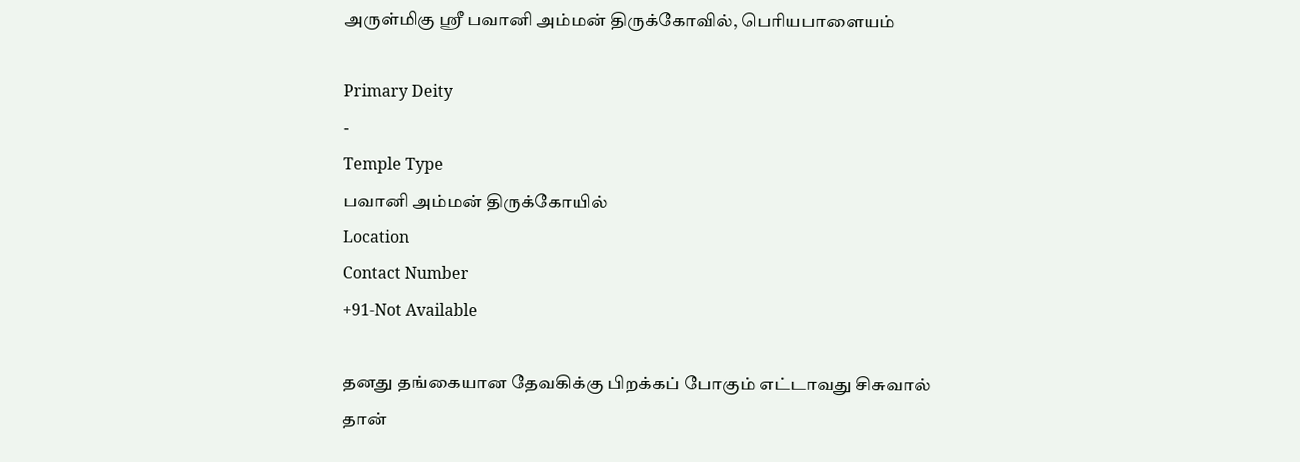அருள்மிகு ஸ்ரீ பவானி அம்மன் திருக்கோவில், பெரியபாளையம்

Primary Deity
-
Temple Type
பவானி அம்மன் திருக்கோயில்
Location
Contact Number
+91-Not Available

தனது தங்கையான தேவகிக்கு பிறக்கப் போகும் எட்டாவது சிசுவால் தான்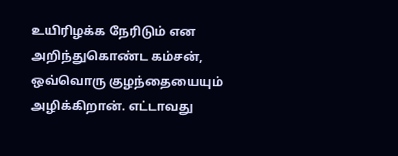உயிரிழக்க நேரிடும் என அறிந்துகொண்ட கம்சன், ஒவ்வொரு குழந்தையையும் அழிக்கிறான். எட்டாவது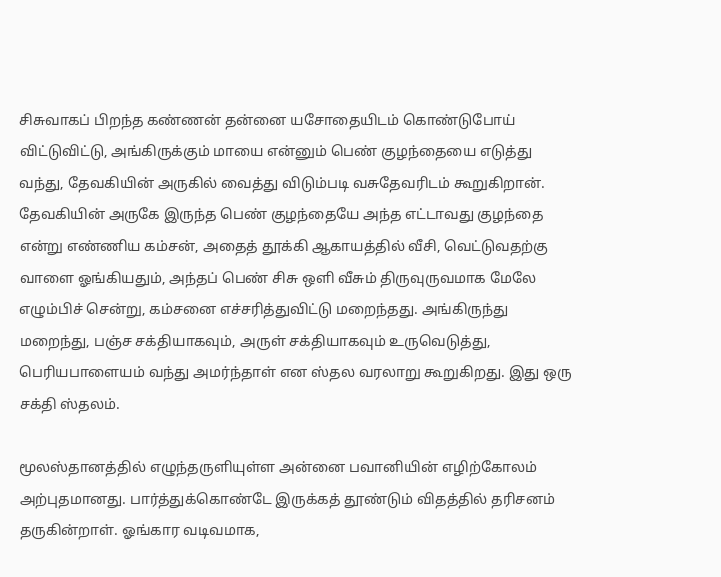சிசுவாகப் பிறந்த கண்ணன் தன்னை யசோதையிடம் கொண்டுபோய் விட்டுவிட்டு, அங்கிருக்கும் மாயை என்னும் பெண் குழந்தையை எடுத்து வந்து, தேவகியின் அருகில் வைத்து விடும்படி வசுதேவரிடம் கூறுகிறான். தேவகியின் அருகே இருந்த பெண் குழந்தையே அந்த எட்டாவது குழந்தை என்று எண்ணிய கம்சன், அதைத் தூக்கி ஆகாயத்தில் வீசி, வெட்டுவதற்கு வாளை ஓங்கியதும், அந்தப் பெண் சிசு ஒளி வீசும் திருவுருவமாக மேலே எழும்பிச் சென்று, கம்சனை எச்சரித்துவிட்டு மறைந்தது. அங்கிருந்து மறைந்து, பஞ்ச சக்தியாகவும், அருள் சக்தியாகவும் உருவெடுத்து, பெரியபாளையம் வந்து அமர்ந்தாள் என ஸ்தல வரலாறு கூறுகிறது. இது ஒரு சக்தி ஸ்தலம்.

மூலஸ்தானத்தில் எழுந்தருளியுள்ள அன்னை பவானியின் எழிற்கோலம் அற்புதமானது. பார்த்துக்கொண்டே இருக்கத் தூண்டும் விதத்தில் தரிசனம் தருகின்றாள். ஓங்கார வடிவமாக,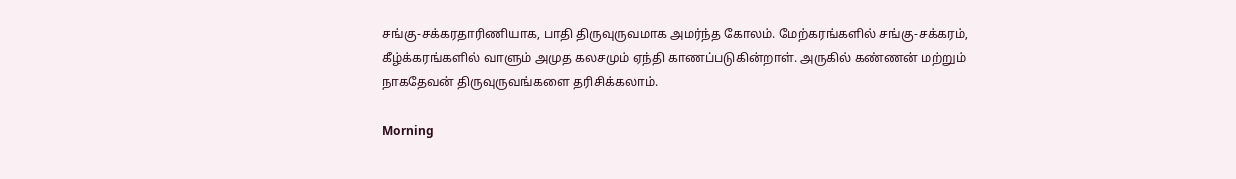சங்கு-சக்கரதாரிணியாக, பாதி திருவுருவமாக அமர்ந்த கோலம். மேற்கரங்களில் சங்கு-சக்கரம், கீழ்க்கரங்களில் வாளும் அமுத கலசமும் ஏந்தி காணப்படுகின்றாள். அருகில் கண்ணன் மற்றும் நாகதேவன் திருவுருவங்களை தரிசிக்கலாம்.

Morning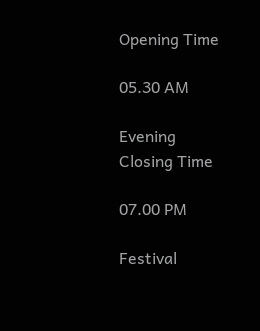Opening Time

05.30 AM

Evening
Closing Time

07.00 PM

Festival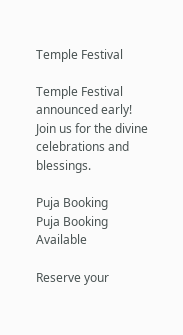Temple Festival

Temple Festival announced early! Join us for the divine celebrations and blessings.

Puja Booking
Puja Booking Available

Reserve your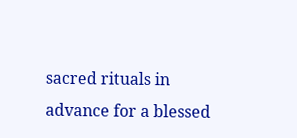sacred rituals in advance for a blessed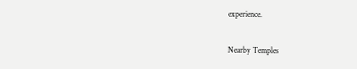experience.

Nearby Temples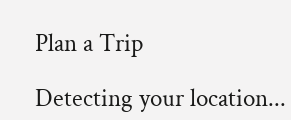Plan a Trip

Detecting your location...